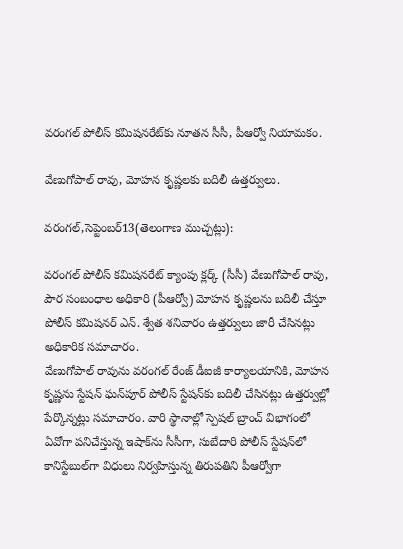వరంగల్ పోలీస్‌ కమిషనరేట్‌కు నూతన సీసీ, పీఆర్వో నియామకం.

వేణుగోపాల్ రావు, మోహన కృష్ణలకు బదిలీ ఉత్తర్వులు.

వరంగల్,సెప్టెంబర్13(తెలంగాణ ముచ్చట్లు):

వరంగల్ పోలీస్‌ కమిషనరేట్ క్యాంపు క్లర్క్ (సీసీ) వేణుగోపాల్ రావు, పౌర సంబంధాల అధికారి (పీఆర్వో) మోహన కృష్ణలను బదిలీ చేస్తూ పోలీస్‌ కమిషనర్ ఎన్. శ్వేత శనివారం ఉత్తర్వులు జారీ చేసినట్లు అధికారిక సమాచారం.
వేణుగోపాల్ రావును వరంగల్ రేంజ్ డీఐజీ కార్యాలయానికి, మోహన కృష్ణను స్టేషన్ ఘన్‌పూర్ పోలీస్‌ స్టేషన్‌కు బదిలీ చేసినట్లు ఉత్తర్వుల్లో పేర్కొన్నట్లు సమాచారం. వారి స్థానాల్లో స్పెషల్ బ్రాంచ్ విభాగంలో ఏవోగా పనిచేస్తున్న ఇషాక్‌ను సీసీగా, సుబేదారి పోలీస్‌ స్టేషన్‌లో కానిస్టేబుల్‌గా విధులు నిర్వహిస్తున్న తిరుపతిని పీఆర్వోగా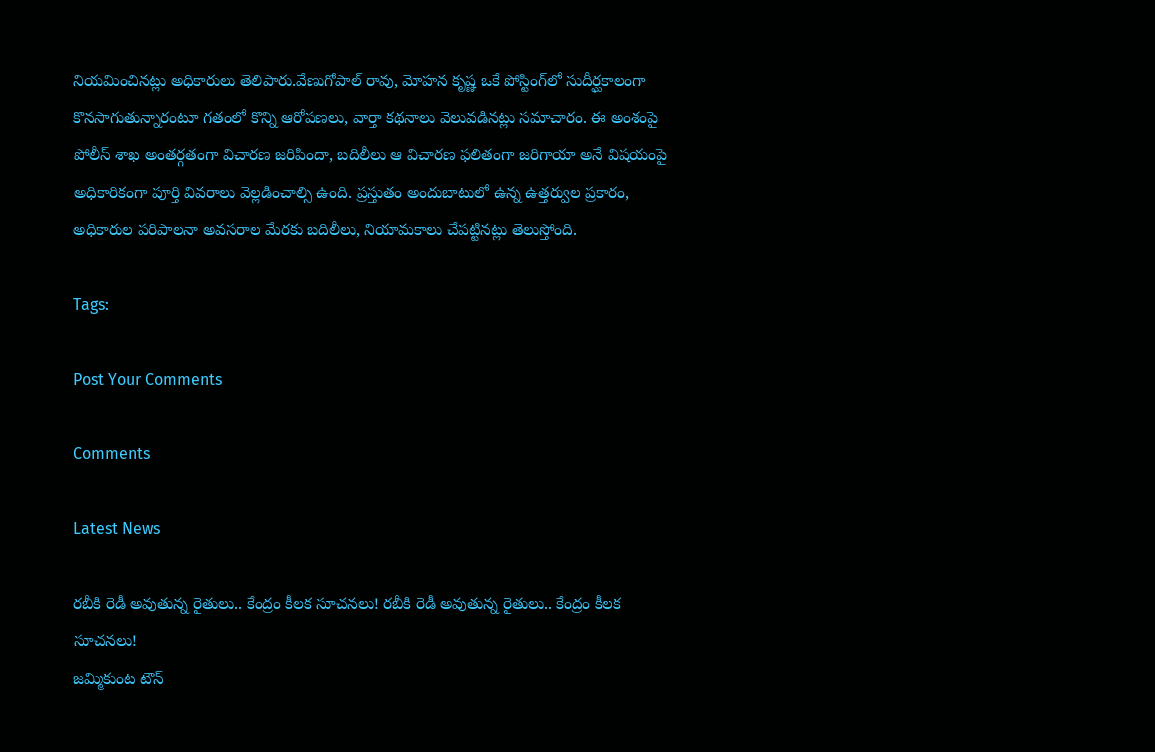నియమించినట్లు అధికారులు తెలిపారు.వేణుగోపాల్ రావు, మోహన కృష్ణ ఒకే పోస్టింగ్‌లో సుదీర్ఘకాలంగా కొనసాగుతున్నారంటూ గతంలో కొన్ని ఆరోపణలు, వార్తా కథనాలు వెలువడినట్లు సమాచారం. ఈ అంశంపై పోలీస్‌ శాఖ అంతర్గతంగా విచారణ జరిపిందా, బదిలీలు ఆ విచారణ ఫలితంగా జరిగాయా అనే విషయంపై అధికారికంగా పూర్తి వివరాలు వెల్లడించాల్సి ఉంది. ప్రస్తుతం అందుబాటులో ఉన్న ఉత్తర్వుల ప్రకారం, అధికారుల పరిపాలనా అవసరాల మేరకు బదిలీలు, నియామకాలు చేపట్టినట్లు తెలుస్తోంది.

Tags:

Post Your Comments

Comments

Latest News

రబీకి రెడీ అవుతున్న రైతులు.. కేంద్రం కీలక సూచనలు! రబీకి రెడీ అవుతున్న రైతులు.. కేంద్రం కీలక సూచనలు!
జమ్మికుంట టౌన్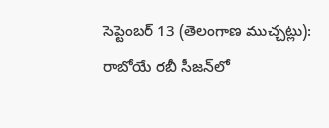సెప్టెంబర్ 13 (తెలంగాణ ముచ్చట్లు): రాబోయే రబీ సీజన్‌లో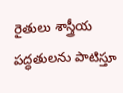రైతులు శాస్త్రీయ పద్ధతులను పాటిస్తూ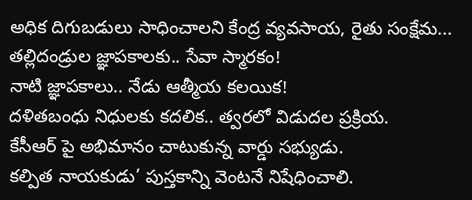అధిక దిగుబడులు సాధించాలని కేంద్ర వ్యవసాయ, రైతు సంక్షేమ...
తల్లిదండ్రుల జ్ఞాపకాలకు.. సేవా స్మారకం!
నాటి జ్ఞాపకాలు.. నేడు ఆత్మీయ కలయిక!
దళితబంధు నిధులకు కదలిక.. త్వరలో విడుదల ప్రక్రియ.
కేసీఆర్ పై అభిమానం చాటుకున్న వార్డు సభ్యుడు.
కల్పిత నాయకుడు’ పుస్తకాన్ని వెంటనే నిషేధించాలి.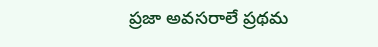ప్రజా అవసరాలే ప్రథమ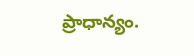ప్రాధాన్యం.